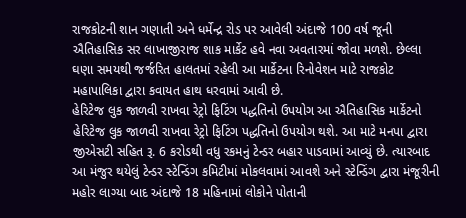રાજકોટની શાન ગણાતી અને ધર્મેન્દ્ર રોડ પર આવેલી અંદાજે 100 વર્ષ જૂની ઐતિહાસિક સર લાખાજીરાજ શાક માર્કેટ હવે નવા અવતારમાં જોવા મળશે. છેલ્લા ઘણા સમયથી જર્જરિત હાલતમાં રહેલી આ માર્કેટના રિનોવેશન માટે રાજકોટ મહાપાલિકા દ્વારા કવાયત હાથ ધરવામાં આવી છે.
હેરિટેજ લુક જાળવી રાખવા રેટ્રો ફિટિંગ પદ્ધતિનો ઉપયોગ આ ઐતિહાસિક માર્કેટનો હેરિટેજ લુક જાળવી રાખવા રેટ્રો ફિટિંગ પદ્ધતિનો ઉપયોગ થશે. આ માટે મનપા દ્વારા જીએસટી સહિત રૂ. 6 કરોડથી વધુ રકમનું ટેન્ડર બહાર પાડવામાં આવ્યું છે. ત્યારબાદ આ મંજુર થયેલું ટેન્ડર સ્ટેન્ડિંગ કમિટીમાં મોકલવામાં આવશે અને સ્ટેન્ડિંગ દ્વારા મંજૂરીની મહોર લાગ્યા બાદ અંદાજે 18 મહિનામાં લોકોને પોતાની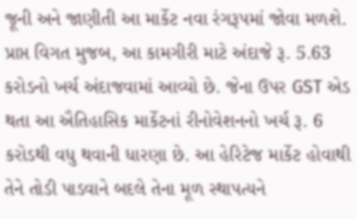જૂની અને જાણીતી આ માર્કેટ નવા રંગરૂપમાં જોવા મળશે.
પ્રાપ્ત વિગત મુજબ, આ કામગીરી માટે અંદાજે રૂ. 5.63 કરોડનો ખર્ચ અંદાજવામાં આવ્યો છે. જેના ઉપર GST એડ થતા આ ઐતિહાસિક માર્કેટનાં રીનોવેશનનો ખર્ચ રૂ. 6 કરોડથી વધુ થવાની ધારણા છે. આ હેરિટેજ માર્કેટ હોવાથી તેને તોડી પાડવાને બદલે તેના મૂળ સ્થાપત્યને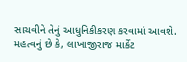સાચવીને તેનું આધુનિકીકરણ કરવામાં આવશે. મહત્વનું છે કે, લાખાજીરાજ માર્કેટ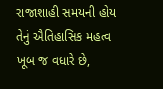રાજાશાહી સમયની હોય તેનું ઐતિહાસિક મહત્વ ખૂબ જ વધારે છે,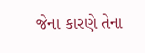જેના કારણે તેના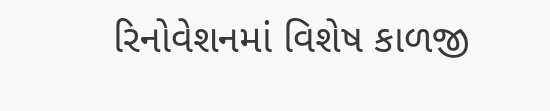રિનોવેશનમાં વિશેષ કાળજી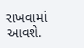રાખવામાં આવશે.